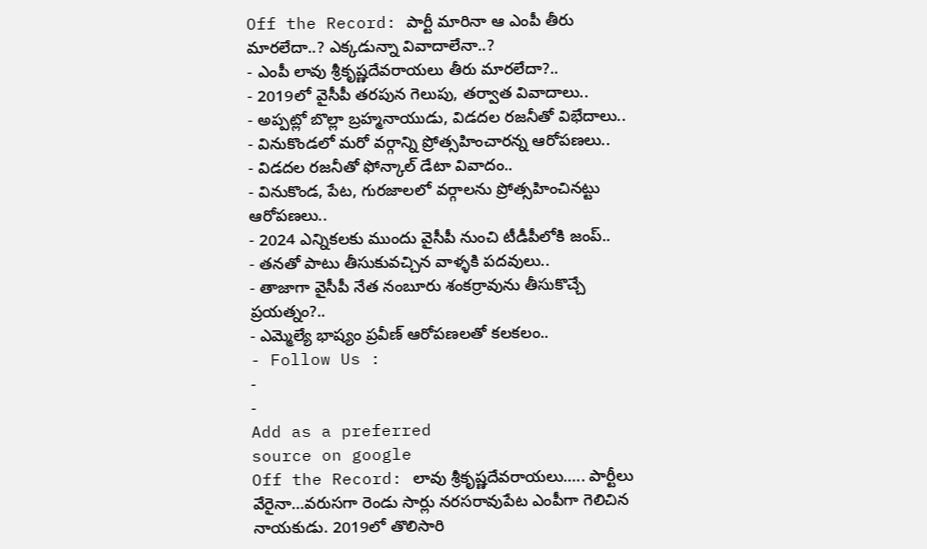Off the Record: పార్టీ మారినా ఆ ఎంపీ తీరు మారలేదా..? ఎక్కడున్నా వివాదాలేనా..?
- ఎంపీ లావు శ్రీకృష్ణదేవరాయలు తీరు మారలేదా?..
- 2019లో వైసీపీ తరపున గెలుపు, తర్వాత వివాదాలు..
- అప్పట్లో బొల్లా బ్రహ్మనాయుడు, విడదల రజనీతో విభేదాలు..
- వినుకొండలో మరో వర్గాన్ని ప్రోత్సహించారన్న ఆరోపణలు..
- విడదల రజనీతో ఫోన్కాల్ డేటా వివాదం..
- వినుకొండ, పేట, గురజాలలో వర్గాలను ప్రోత్సహించినట్టు ఆరోపణలు..
- 2024 ఎన్నికలకు ముందు వైసీపీ నుంచి టీడీపీలోకి జంప్..
- తనతో పాటు తీసుకువచ్చిన వాళ్ళకి పదవులు..
- తాజాగా వైసీపీ నేత నంబూరు శంకర్రావును తీసుకొచ్చే ప్రయత్నం?..
- ఎమ్మెల్యే భాష్యం ప్రవీణ్ ఆరోపణలతో కలకలం..
- Follow Us :
-
-
Add as a preferred
source on google
Off the Record: లావు శ్రీకృష్ణదేవరాయలు….. పార్టీలు వేరైనా…వరుసగా రెండు సార్లు నరసరావుపేట ఎంపీగా గెలిచిన నాయకుడు. 2019లో తొలిసారి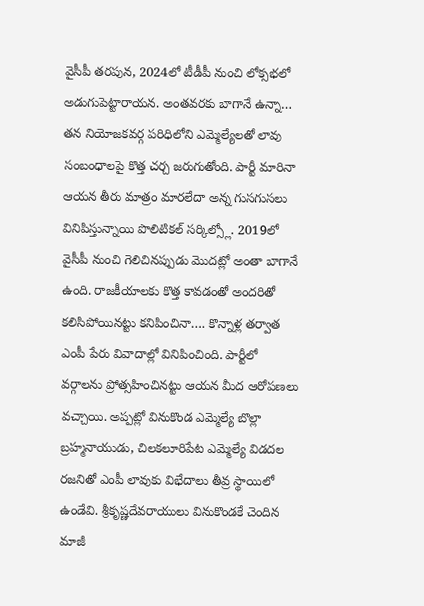వైసీపీ తరపున, 2024లో టీడీపీ నుంచి లోక్సభలో అడుగుపెట్టారాయన. అంతవరకు బాగానే ఉన్నా… తన నియోజకవర్గ పరిధిలోని ఎమ్మెల్యేలతో లావు సంబంధాలపై కొత్త చర్చ జరుగుతోంది. పార్టీ మారినా ఆయన తీరు మాత్రం మారలేదా అన్న గుసగుసలు వినిపిస్తున్నాయి పొలిటికల్ సర్కిల్స్లో. 2019లో వైసీపీ నుంచి గెలిచినప్పుడు మొదట్లో అంతా బాగానే ఉంది. రాజకీయాలకు కొత్త కావడంతో అందరితో కలిసిపోయినట్టు కనిపించినా…. కొన్నాళ్ల తర్వాత ఎంపీ పేరు వివాదాల్లో వినిపించింది. పార్టీలో వర్గాలను ప్రోత్సహించినట్టు ఆయన మీద ఆరోపణలు వచ్చాయి. అప్పట్లో వినుకొండ ఎమ్మెల్యే బొల్లా బ్రహ్మనాయుడు, చిలకలూరిపేట ఎమ్మెల్యే విడదల రజనితో ఎంపీ లావుకు విభేదాలు తీవ్ర స్థాయిలో ఉండేవి. శ్రీకృష్ణదేవరాయులు వినుకొండకే చెందిన మాజీ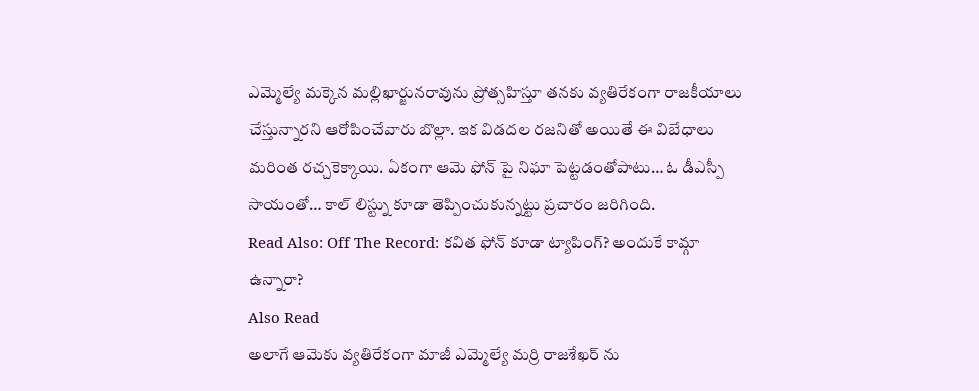ఎమ్మెల్యే మక్కెన మల్లిఖార్జునరావును ప్రోత్సహిస్తూ తనకు వ్యతిరేకంగా రాజకీయాలు చేస్తున్నారని ఆరోపించేవారు బొల్లా. ఇక విడదల రజనితో అయితే ఈ విబేధాలు మరింత రచ్చకెక్కాయి. ఏకంగా ఆమె ఫోన్ పై నిఘా పెట్టడంతోపాటు… ఓ డీఎస్పీ సాయంతో… కాల్ లిస్ట్ను కూడా తెప్పించుకున్నట్టు ప్రచారం జరిగింది.
Read Also: Off The Record: కవిత ఫోన్ కూడా ట్యాపింగ్? అందుకే కామ్గా ఉన్నారా?
Also Read
అలాగే ఆమెకు వ్యతిరేకంగా మాజీ ఎమ్మెల్యే మర్రి రాజశేఖర్ ను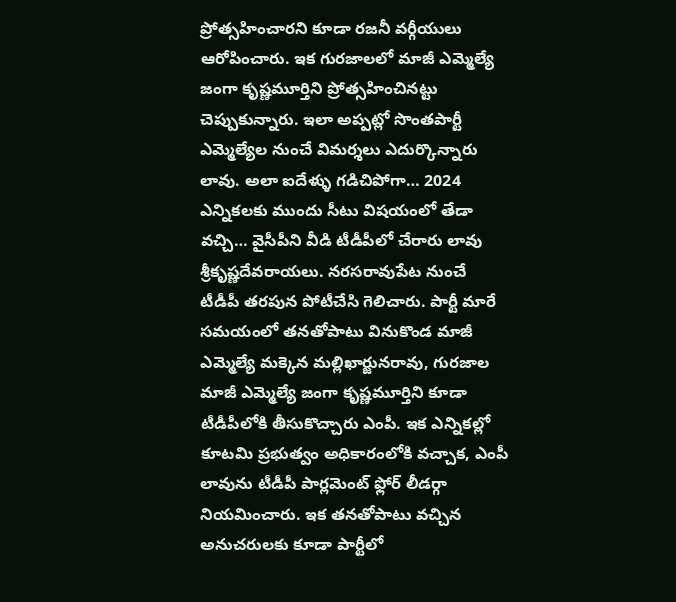ప్రోత్సహించారని కూడా రజనీ వర్గీయులు ఆరోపించారు. ఇక గురజాలలో మాజీ ఎమ్మెల్యే జంగా కృష్ణమూర్తిని ప్రోత్సహించినట్టు చెప్పుకున్నారు. ఇలా అప్పట్లో సొంతపార్టీ ఎమ్మెల్యేల నుంచే విమర్శలు ఎదుర్కొన్నారు లావు. అలా ఐదేళ్ళు గడిచిపోగా… 2024 ఎన్నికలకు ముందు సీటు విషయంలో తేడా వచ్చి… వైసీపీని వీడి టీడీపీలో చేరారు లావు శ్రీకృష్ణదేవరాయలు. నరసరావుపేట నుంచే టీడీపీ తరపున పోటీచేసి గెలిచారు. పార్టీ మారే సమయంలో తనతోపాటు వినుకొండ మాజీ ఎమ్మెల్యే మక్కెన మల్లిఖార్జునరావు, గురజాల మాజీ ఎమ్మెల్యే జంగా కృష్ణమూర్తిని కూడా టీడీపీలోకి తీసుకొచ్చారు ఎంపీ. ఇక ఎన్నికల్లో కూటమి ప్రభుత్వం అధికారంలోకి వచ్చాక, ఎంపీ లావును టీడీపీ పార్లమెంట్ ఫ్లోర్ లీడర్గా నియమించారు. ఇక తనతోపాటు వచ్చిన అనుచరులకు కూడా పార్టీలో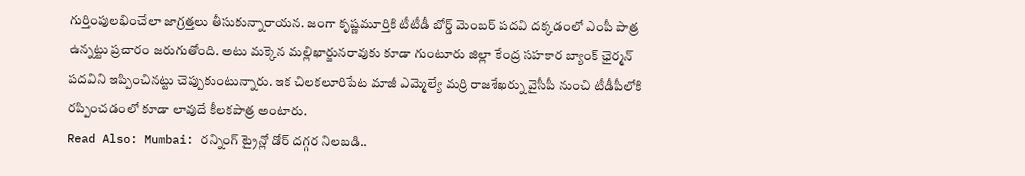గుర్తింపులభించేలా జాగ్రత్తలు తీసుకున్నారాయన. జంగా కృష్ణమూర్తికి టీటీడీ బోర్డ్ మెంబర్ పదవి దక్కడంలో ఎంపీ పాత్ర ఉన్నట్టు ప్రచారం జరుగుతోంది. అటు మక్కెన మల్లిఖార్జునరావుకు కూడా గుంటూరు జిల్లా కేంద్ర సహకార బ్యాంక్ ఛైర్మన్ పదవిని ఇప్పించినట్టు చెప్పుకుంటున్నారు. ఇక చిలకలూరిపేట మాజీ ఎమ్మెల్యే మర్రి రాజశేఖర్ను వైసీపీ నుంచి టీడీపీలోకి రప్పించడంలో కూడా లావుదే కీలకపాత్ర అంటారు.
Read Also: Mumbai: రన్నింగ్ ట్రైన్లో డోర్ దగ్గర నిలబడి..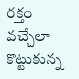రక్తం వచ్చేలా కొట్టుకున్న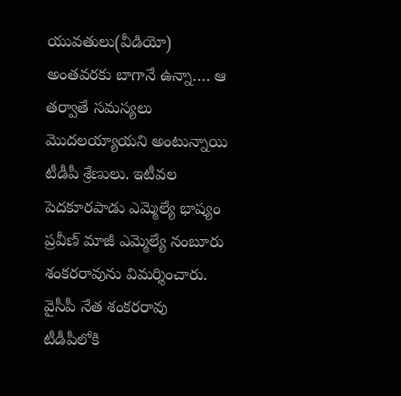యువతులు(వీడియో)
అంతవరకు బాగానే ఉన్నా…. ఆ తర్వాతే సమస్యలు మొదలయ్యాయని అంటున్నాయి టీడీపీ శ్రేణులు. ఇటీవల పెదకూరపాడు ఎమ్మెల్యే భాష్యం ప్రవీణ్ మాజీ ఎమ్మెల్యే నంబూరు శంకరరావును విమర్శించారు. వైసీపీ నేత శంకరరావు టీడీపీలోకి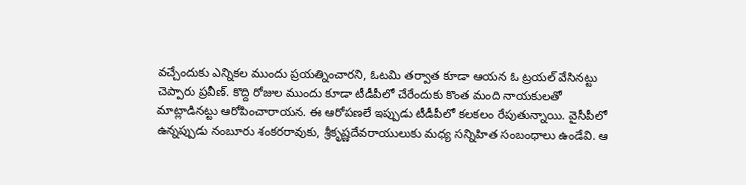వచ్చేందుకు ఎన్నికల ముందు ప్రయత్నించారని, ఓటమి తర్వాత కూడా ఆయన ఓ ట్రయల్ వేసినట్టు చెప్పారు ప్రవీణ్. కొద్ది రోజుల ముందు కూడా టీడీపీలో చేరేందుకు కొంత మంది నాయకులతో మాట్లాడినట్టు ఆరోపించారాయన. ఈ ఆరోపణలే ఇప్పుడు టీడీపీలో కలకలం రేపుతున్నాయి. వైసీపీలో ఉన్నప్పుడు నంబూరు శంకరరావుకు, శ్రీకృష్ణదేవరాయులుకు మధ్య సన్నిహిత సంబంధాలు ఉండేవి. ఆ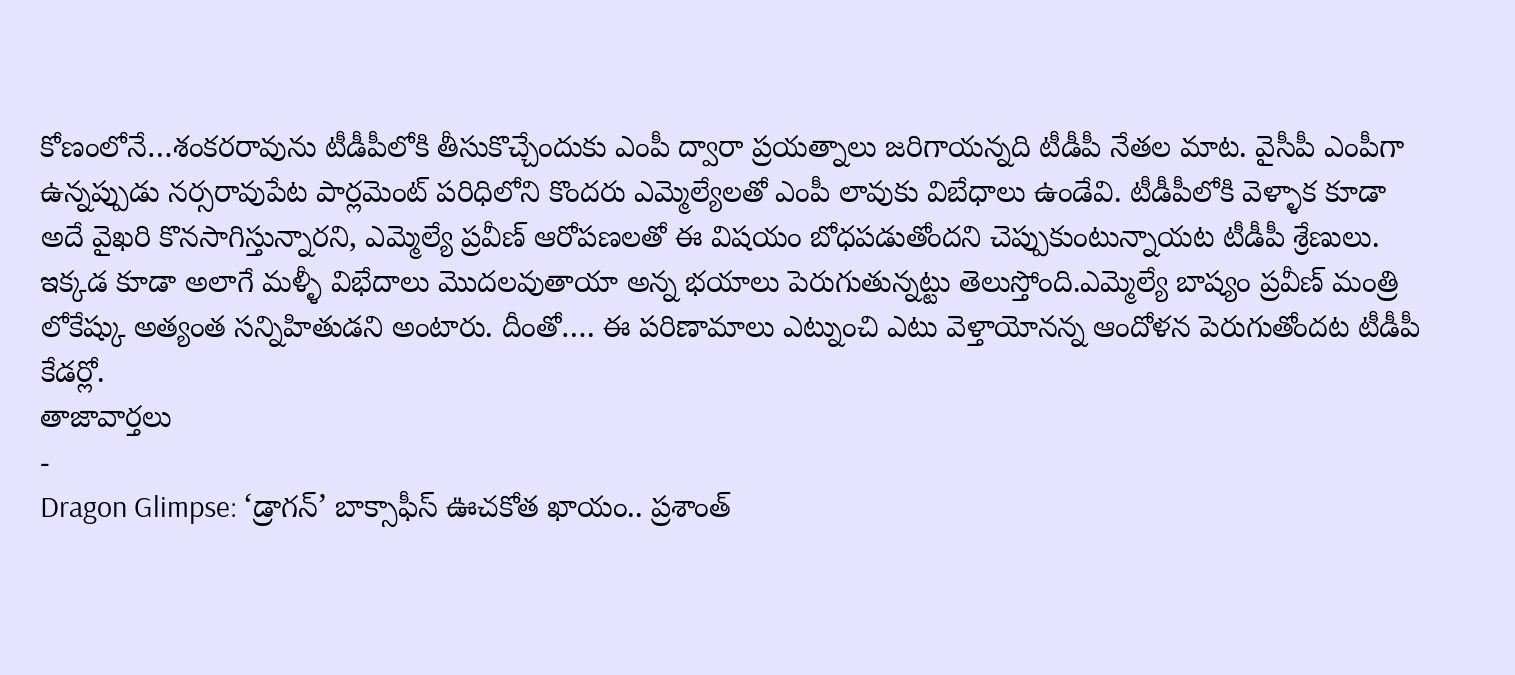కోణంలోనే…శంకరరావును టీడీపీలోకి తీసుకొచ్చేందుకు ఎంపీ ద్వారా ప్రయత్నాలు జరిగాయన్నది టీడీపీ నేతల మాట. వైసీపీ ఎంపీగా ఉన్నప్పుడు నర్సరావుపేట పార్లమెంట్ పరిధిలోని కొందరు ఎమ్మెల్యేలతో ఎంపీ లావుకు విబేధాలు ఉండేవి. టీడీపీలోకి వెళ్ళాక కూడా అదే వైఖరి కొనసాగిస్తున్నారని, ఎమ్మెల్యే ప్రవీణ్ ఆరోపణలతో ఈ విషయం బోధపడుతోందని చెప్పుకుంటున్నాయట టీడీపీ శ్రేణులు. ఇక్కడ కూడా అలాగే మళ్ళీ విభేదాలు మొదలవుతాయా అన్న భయాలు పెరుగుతున్నట్టు తెలుస్తోంది.ఎమ్మెల్యే బాష్యం ప్రవీణ్ మంత్రి లోకేష్కు అత్యంత సన్నిహితుడని అంటారు. దీంతో…. ఈ పరిణామాలు ఎట్నుంచి ఎటు వెళ్తాయోనన్న ఆందోళన పెరుగుతోందట టీడీపీ కేడర్లో.
తాజావార్తలు
-
Dragon Glimpse: ‘డ్రాగన్’ బాక్సాఫీస్ ఊచకోత ఖాయం.. ప్రశాంత్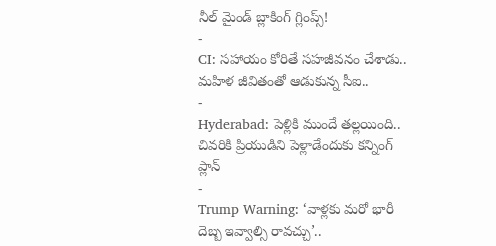నీల్ మైండ్ బ్లాకింగ్ గ్లింప్స్!
-
CI: సహాయం కోరితే సహజీవనం చేశాడు.. మహిళ జీవితంతో ఆడుకున్న సీఐ..
-
Hyderabad: పెళ్లికి ముందే తల్లయింది.. చివరికి ప్రియుడిని పెళ్లాడేందుకు కన్నింగ్ ప్లాన్
-
Trump Warning: ‘వాళ్లకు మరో భారీ దెబ్బ ఇవ్వాల్సి రావచ్చు’..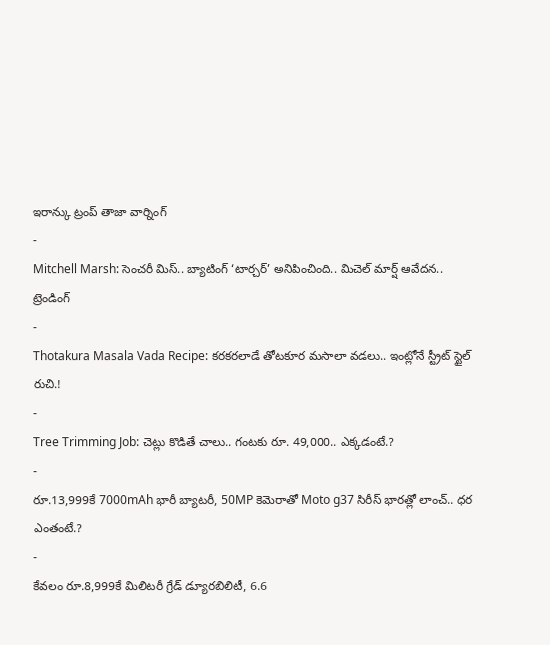ఇరాన్కు ట్రంప్ తాజా వార్నింగ్
-
Mitchell Marsh: సెంచరీ మిస్.. బ్యాటింగ్ ‘టార్చర్’ అనిపించింది.. మిచెల్ మార్ష్ ఆవేదన..
ట్రెండింగ్
-
Thotakura Masala Vada Recipe: కరకరలాడే తోటకూర మసాలా వడలు.. ఇంట్లోనే స్ట్రీట్ స్టైల్ రుచి.!
-
Tree Trimming Job: చెట్లు కొడితే చాలు.. గంటకు రూ. 49,000.. ఎక్కడంటే.?
-
రూ.13,999కే 7000mAh భారీ బ్యాటరీ, 50MP కెమెరాతో Moto g37 సిరీస్ భారత్లో లాంచ్.. ధర ఎంతంటే.?
-
కేవలం రూ.8,999కే మిలిటరీ గ్రేడ్ డ్యూరబిలిటీ, 6.6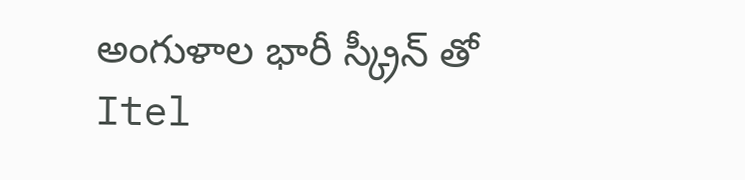అంగుళాల భారీ స్క్రీన్ తో Itel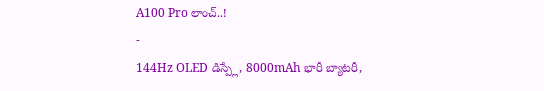A100 Pro లాంచ్..!
-
144Hz OLED డిస్ప్లే, 8000mAh భారీ బ్యాటరీ,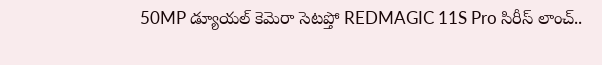50MP డ్యూయల్ కెమెరా సెటప్తో REDMAGIC 11S Pro సిరీస్ లాంచ్..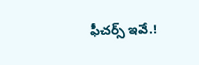ఫీచర్స్ ఇవే.!